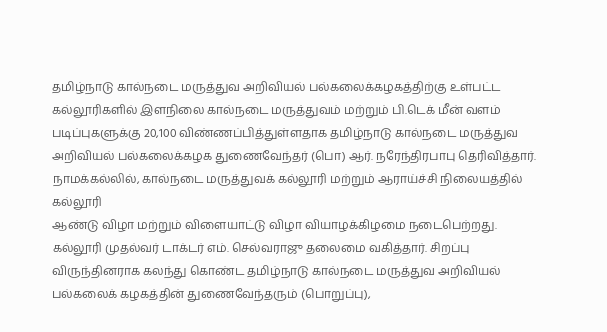தமிழ்நாடு கால்நடை மருத்துவ அறிவியல் பல்கலைக்கழகத்திற்கு உள்பட்ட கல்லூரிகளில் இளநிலை கால்நடை மருத்துவம் மற்றும் பி.டெக் மீன் வளம் படிப்புகளுக்கு 20,100 விண்ணப்பித்துள்ளதாக தமிழ்நாடு கால்நடை மருத்துவ அறிவியல் பல்கலைக்கழக துணைவேந்தர் (பொ) ஆர். நரேந்திரபாபு தெரிவித்தார்.
நாமக்கல்லில், கால்நடை மருத்துவக் கல்லூரி மற்றும் ஆராய்ச்சி நிலையத்தில் கல்லூரி
ஆண்டு விழா மற்றும் விளையாட்டு விழா வியாழக்கிழமை நடைபெற்றது. கல்லூரி முதல்வர் டாக்டர் எம். செல்வராஜு தலைமை வகித்தார். சிறப்பு விருந்தினராக கலந்து கொண்ட தமிழ்நாடு கால்நடை மருத்துவ அறிவியல் பல்கலைக் கழகத்தின் துணைவேந்தரும் (பொறுப்பு),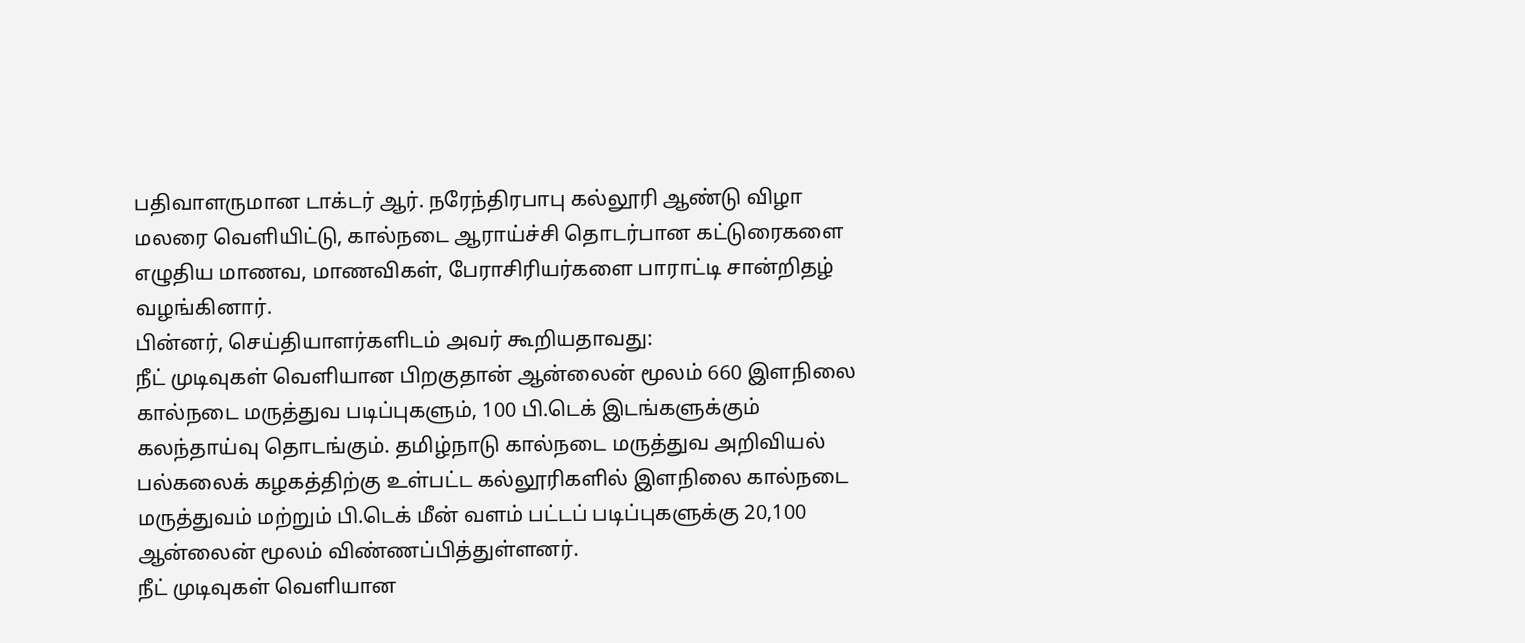பதிவாளருமான டாக்டர் ஆர். நரேந்திரபாபு கல்லூரி ஆண்டு விழா மலரை வெளியிட்டு, கால்நடை ஆராய்ச்சி தொடர்பான கட்டுரைகளை எழுதிய மாணவ, மாணவிகள், பேராசிரியர்களை பாராட்டி சான்றிதழ் வழங்கினார்.
பின்னர், செய்தியாளர்களிடம் அவர் கூறியதாவது:
நீட் முடிவுகள் வெளியான பிறகுதான் ஆன்லைன் மூலம் 660 இளநிலை கால்நடை மருத்துவ படிப்புகளும், 100 பி.டெக் இடங்களுக்கும் கலந்தாய்வு தொடங்கும். தமிழ்நாடு கால்நடை மருத்துவ அறிவியல் பல்கலைக் கழகத்திற்கு உள்பட்ட கல்லூரிகளில் இளநிலை கால்நடை மருத்துவம் மற்றும் பி.டெக் மீன் வளம் பட்டப் படிப்புகளுக்கு 20,100 ஆன்லைன் மூலம் விண்ணப்பித்துள்ளனர்.
நீட் முடிவுகள் வெளியான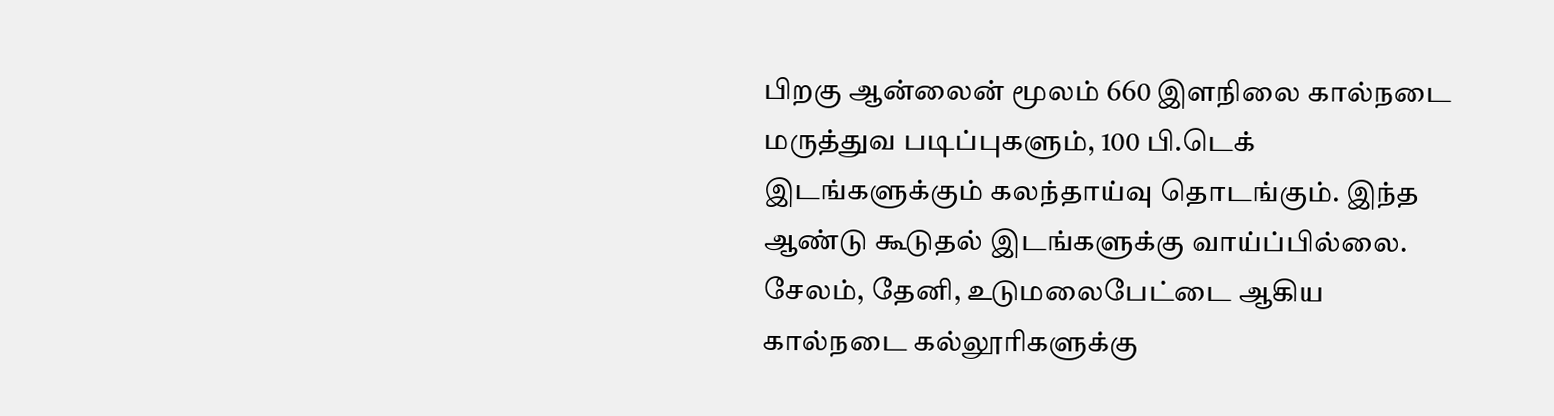பிறகு ஆன்லைன் மூலம் 660 இளநிலை கால்நடை மருத்துவ படிப்புகளும், 100 பி.டெக் இடங்களுக்கும் கலந்தாய்வு தொடங்கும். இந்த ஆண்டு கூடுதல் இடங்களுக்கு வாய்ப்பில்லை. சேலம், தேனி, உடுமலைபேட்டை ஆகிய கால்நடை கல்லூரிகளுக்கு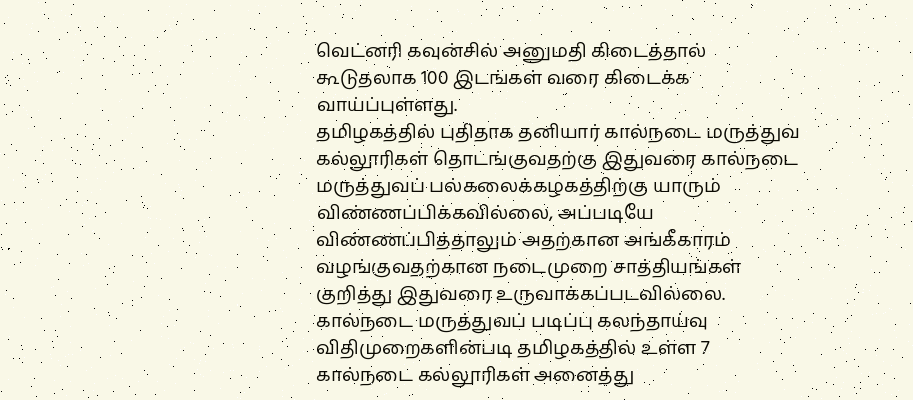வெட்னரி கவுன்சில் அனுமதி கிடைத்தால் கூடுதலாக 100 இடங்கள் வரை கிடைக்க வாய்ப்புள்ளது.
தமிழகத்தில் புதிதாக தனியார் கால்நடை மருத்துவ கல்லூரிகள் தொடங்குவதற்கு இதுவரை கால்நடை மருத்துவப் பல்கலைக்கழகத்திற்கு யாரும் விண்ணப்பிக்கவில்லை, அப்படியே விண்ணப்பித்தாலும் அதற்கான அங்கீகாரம் வழங்குவதற்கான நடைமுறை சாத்தியங்கள் குறித்து இதுவரை உருவாக்கப்படவில்லை.
கால்நடை மருத்துவப் படிப்பு கலந்தாய்வு விதிமுறைகளின்படி தமிழகத்தில் உள்ள 7 கால்நடை கல்லூரிகள் அனைத்து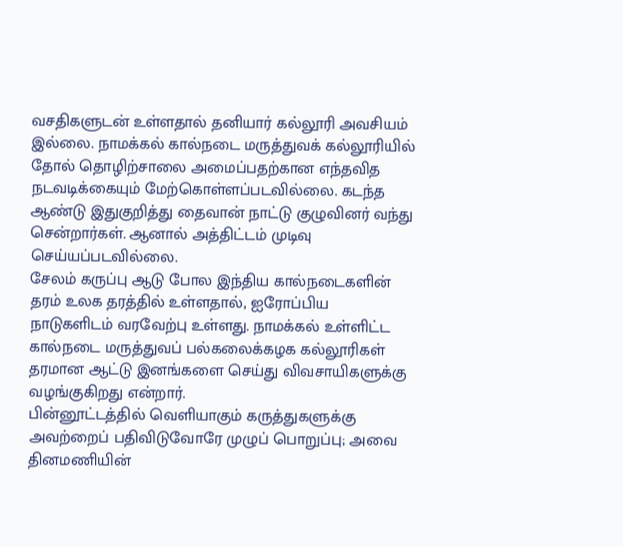வசதிகளுடன் உள்ளதால் தனியார் கல்லூரி அவசியம் இல்லை. நாமக்கல் கால்நடை மருத்துவக் கல்லூரியில் தோல் தொழிற்சாலை அமைப்பதற்கான எந்தவித நடவடிக்கையும் மேற்கொள்ளப்படவில்லை. கடந்த ஆண்டு இதுகுறித்து தைவான் நாட்டு குழுவினர் வந்து சென்றார்கள். ஆனால் அத்திட்டம் முடிவு செய்யப்படவில்லை.
சேலம் கருப்பு ஆடு போல இந்திய கால்நடைகளின் தரம் உலக தரத்தில் உள்ளதால், ஐரோப்பிய நாடுகளிடம் வரவேற்பு உள்ளது. நாமக்கல் உள்ளிட்ட கால்நடை மருத்துவப் பல்கலைக்கழக கல்லூரிகள் தரமான ஆட்டு இனங்களை செய்து விவசாயிகளுக்கு வழங்குகிறது என்றார்.
பின்னூட்டத்தில் வெளியாகும் கருத்துகளுக்கு அவற்றைப் பதிவிடுவோரே முழுப் பொறுப்பு; அவை தினமணியின்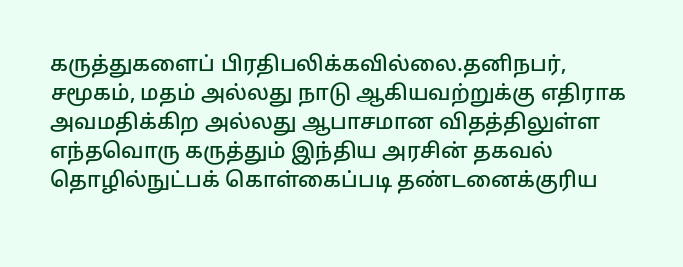கருத்துகளைப் பிரதிபலிக்கவில்லை.தனிநபர், சமூகம், மதம் அல்லது நாடு ஆகியவற்றுக்கு எதிராக அவமதிக்கிற அல்லது ஆபாசமான விதத்திலுள்ள எந்தவொரு கருத்தும் இந்திய அரசின் தகவல் தொழில்நுட்பக் கொள்கைப்படி தண்டனைக்குரிய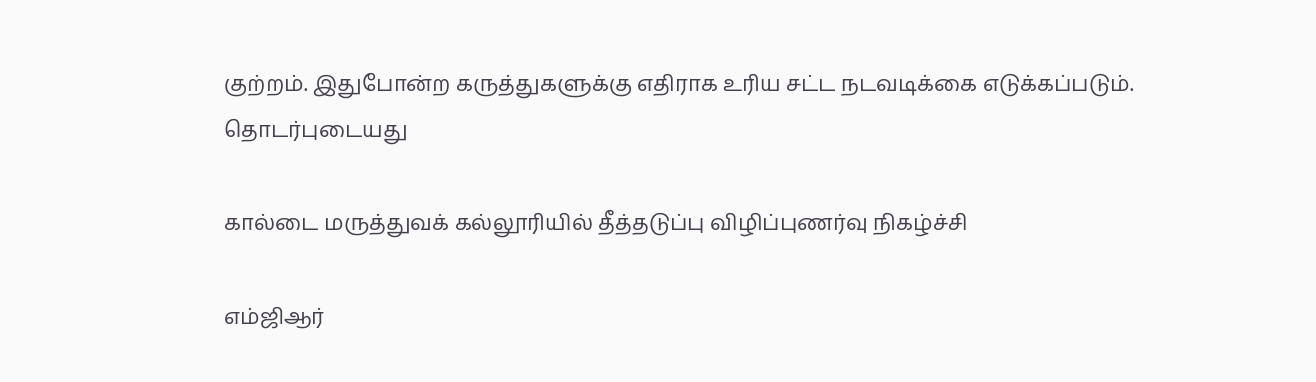குற்றம். இதுபோன்ற கருத்துகளுக்கு எதிராக உரிய சட்ட நடவடிக்கை எடுக்கப்படும்.
தொடர்புடையது

கால்டை மருத்துவக் கல்லூரியில் தீத்தடுப்பு விழிப்புணர்வு நிகழ்ச்சி

எம்ஜிஆர்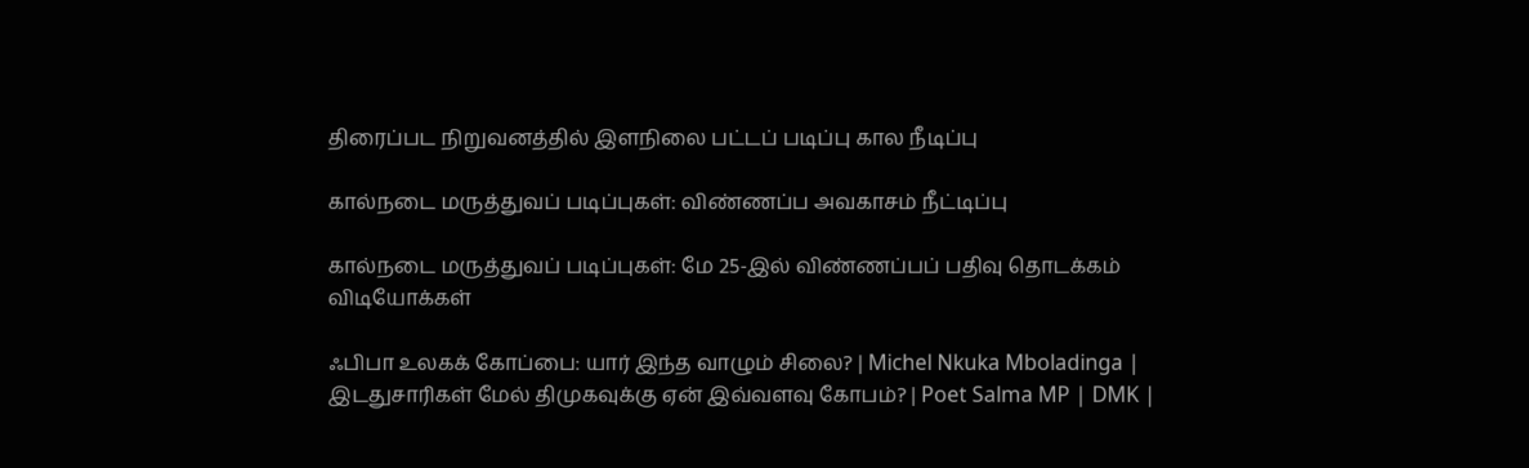திரைப்பட நிறுவனத்தில் இளநிலை பட்டப் படிப்பு கால நீடிப்பு

கால்நடை மருத்துவப் படிப்புகள்: விண்ணப்ப அவகாசம் நீட்டிப்பு

கால்நடை மருத்துவப் படிப்புகள்: மே 25-இல் விண்ணப்பப் பதிவு தொடக்கம்
விடியோக்கள்

ஃபிபா உலகக் கோப்பை: யார் இந்த வாழும் சிலை? | Michel Nkuka Mboladinga |
இடதுசாரிகள் மேல் திமுகவுக்கு ஏன் இவ்வளவு கோபம்? | Poet Salma MP | DMK |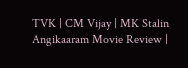TVK | CM Vijay | MK Stalin
Angikaaram Movie Review |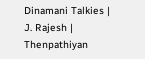Dinamani Talkies | J. Rajesh | Thenpathiyan